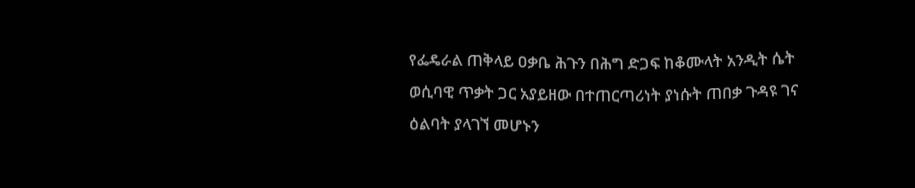የፌዴራል ጠቅላይ ዐቃቤ ሕጉን በሕግ ድጋፍ ከቆሙላት አንዲት ሴት ወሲባዊ ጥቃት ጋር አያይዘው በተጠርጣሪነት ያነሱት ጠበቃ ጉዳዩ ገና ዕልባት ያላገኘ መሆኑን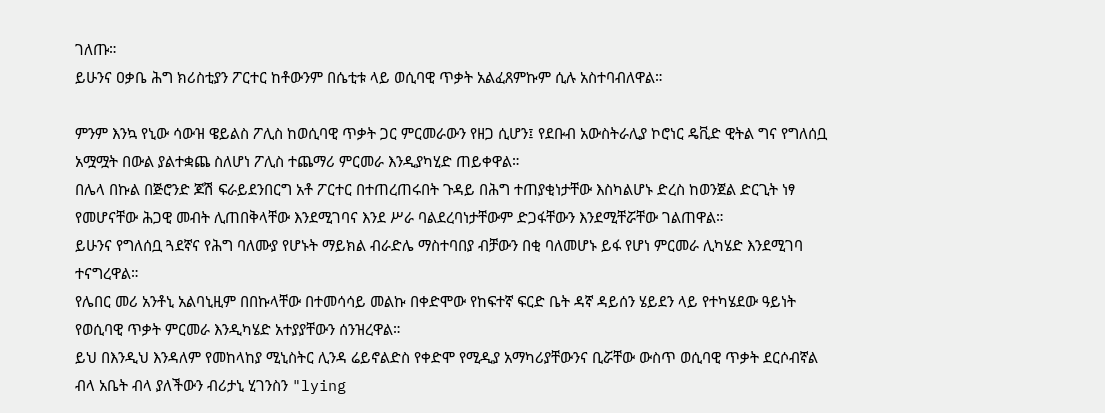ገለጡ።
ይሁንና ዐቃቤ ሕግ ክሪስቲያን ፖርተር ከቶውንም በሴቲቱ ላይ ወሲባዊ ጥቃት አልፈጸምኩም ሲሉ አስተባብለዋል።

ምንም እንኳ የኒው ሳውዝ ዌይልስ ፖሊስ ከወሲባዊ ጥቃት ጋር ምርመራውን የዘጋ ሲሆን፤ የደቡብ አውስትራሊያ ኮሮነር ዴቪድ ዊትል ግና የግለሰቧ አሟሟት በውል ያልተቋጨ ስለሆነ ፖሊስ ተጨማሪ ምርመራ እንዲያካሂድ ጠይቀዋል።
በሌላ በኩል በጅሮንድ ጆሽ ፍራይደንበርግ አቶ ፖርተር በተጠረጠሩበት ጉዳይ በሕግ ተጠያቂነታቸው እስካልሆኑ ድረስ ከወንጀል ድርጊት ነፃ የመሆናቸው ሕጋዊ መብት ሊጠበቅላቸው እንደሚገባና እንደ ሥራ ባልደረባነታቸውም ድጋፋቸውን እንደሚቸሯቸው ገልጠዋል።
ይሁንና የግለሰቧ ጓደኛና የሕግ ባለሙያ የሆኑት ማይክል ብራድሌ ማስተባበያ ብቻውን በቂ ባለመሆኑ ይፋ የሆነ ምርመራ ሊካሄድ እንደሚገባ ተናግረዋል።
የሌበር መሪ አንቶኒ አልባኒዚም በበኩላቸው በተመሳሳይ መልኩ በቀድሞው የከፍተኛ ፍርድ ቤት ዳኛ ዳይሰን ሄይደን ላይ የተካሄደው ዓይነት የወሲባዊ ጥቃት ምርመራ እንዲካሄድ አተያያቸውን ሰንዝረዋል።
ይህ በእንዲህ እንዳለም የመከላከያ ሚኒስትር ሊንዳ ሬይኖልድስ የቀድሞ የሚዲያ አማካሪያቸውንና ቢሯቸው ውስጥ ወሲባዊ ጥቃት ደርሶብኛል ብላ አቤት ብላ ያለችውን ብሪታኒ ሂገንስን "lying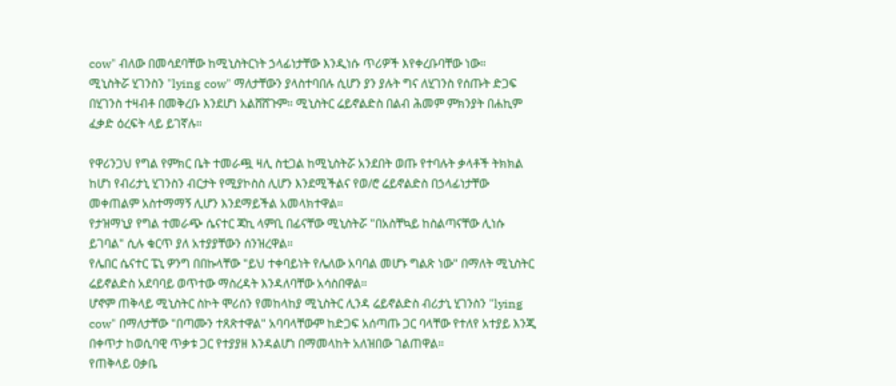cow" ብለው በመሳደባቸው ከሚኒስትርነት ኃላፊነታቸው እንዲነሱ ጥሪዎች እየቀረቡባቸው ነው።
ሚኒስትሯ ሂገንስን "lying cow" ማለታቸውን ያላስተባበሉ ሲሆን ያን ያሉት ግና ለሂገንስ የሰጡት ድጋፍ በሂገንስ ተዛብቶ በመቅረቡ እንደሆነ አልሸሸጉም። ሚኒስትር ሬይኖልድስ በልብ ሕመም ምክንያት በሐኪም ፈቃድ ዕረፍት ላይ ይገኛሉ።

የዋሪንጋህ የግል የምክር ቤት ተመራጯ ዛሊ ስቲጋል ከሚኒስትሯ አንደበት ወጡ የተባሉት ቃላቶች ትክክል ከሆነ የብሪታኒ ሂገንስን ብርታት የሚያኮስስ ሊሆን እንደሚችልና የወ/ሮ ሬይኖልድስ በኃላፊነታቸው መቀጠልም አስተማማኝ ሊሆን እንደማይችል አመላክተዋል።
የታዝማኒያ የግል ተመራጭ ሴናተር ጃኪ ላምቢ በፊናቸው ሚኒስትሯ "በአስቸኳይ ከስልጣናቸው ሊነሱ ይገባል" ሲሉ ቁርጥ ያለ አተያያቸውን ሰንዝረዋል።
የሌበር ሴናተር ፔኒ ዎንግ በበኩላቸው "ይህ ተቀባይነት የሌለው አባባል መሆኑ ግልጽ ነው" በማለት ሚኒስትር ሬይኖልድስ አደባባይ ወጥተው ማስረዳት እንዳለባቸው አሳስበዋል።
ሆኖም ጠቅላይ ሚኒስትር ስኮት ሞሪሰን የመከላከያ ሚኒስትር ሊንዳ ሬይኖልድስ ብሪታኒ ሂገንስን "lying cow" በማለታቸው "በጣሙን ተጸጽተዋል" አባባላቸውም ከድጋፍ አሰጣጡ ጋር ባላቸው የተለየ አተያይ እንጂ በቀጥታ ከወሲባዊ ጥቃቱ ጋር የተያያዘ እንዳልሆነ በማመላከት አለዝበው ገልጠዋል።
የጠቅላይ ዐቃቤ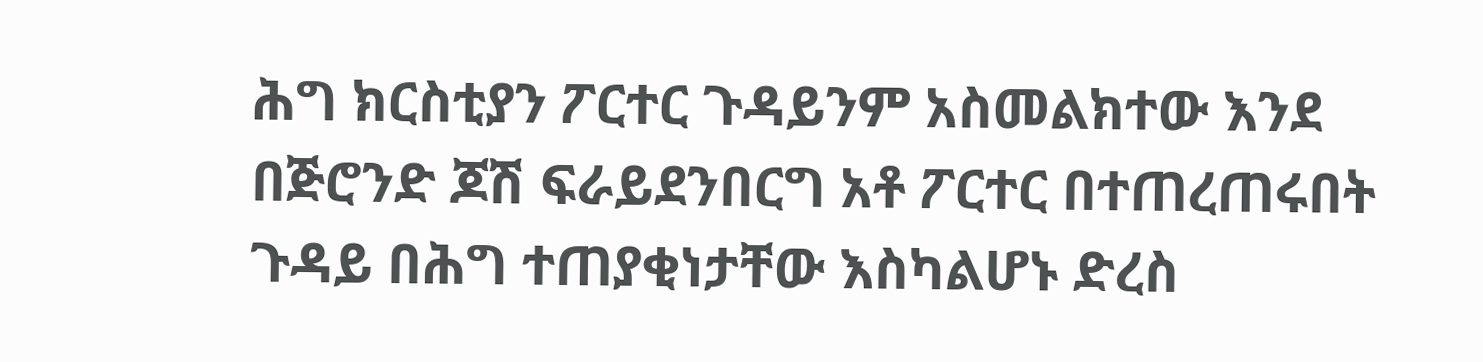ሕግ ክርስቲያን ፖርተር ጉዳይንም አስመልክተው እንደ በጅሮንድ ጆሽ ፍራይደንበርግ አቶ ፖርተር በተጠረጠሩበት ጉዳይ በሕግ ተጠያቂነታቸው እስካልሆኑ ድረስ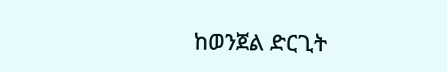ከወንጀል ድርጊት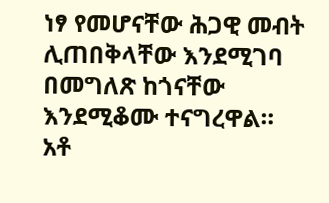ነፃ የመሆናቸው ሕጋዊ መብት ሊጠበቅላቸው እንደሚገባ በመግለጽ ከጎናቸው እንደሚቆሙ ተናግረዋል።
አቶ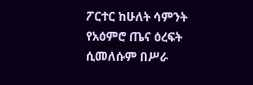ፖርተር ከሁለት ሳምንት የአዕምሮ ጤና ዕረፍት ሲመለሱም በሥራ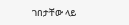ገበታቸው ላይ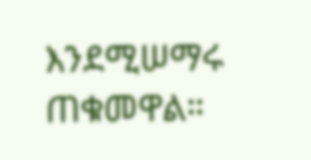እንደሚሠማሩ ጠቁመዋል።